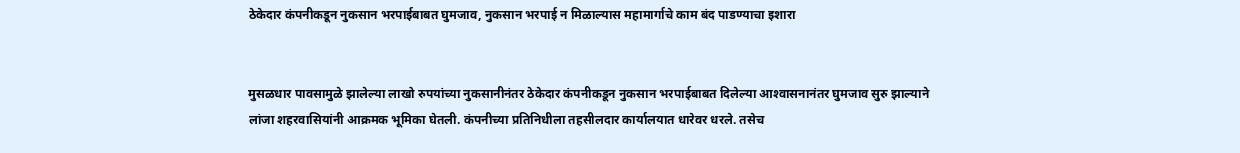ठेकेदार कंपनीकडून नुकसान भरपाईबाबत घुमजाव, नुकसान भरपाई न मिळाल्यास महामार्गाचे काम बंद पाडण्याचा इशारा


मुसळधार पावसामुळे झालेल्या लाखो रुपयांच्या नुकसानीनंतर ठेकेदार कंपनीकडून नुकसान भरपाईबाबत दिलेल्या आश्‍वासनानंतर घुमजाव सुरु झाल्याने लांजा शहरवासियांनी आक्रमक भूमिका घेतली. कंपनीच्या प्रतिनिधीला तहसीलदार कार्यालयात धारेवर धरले. तसेच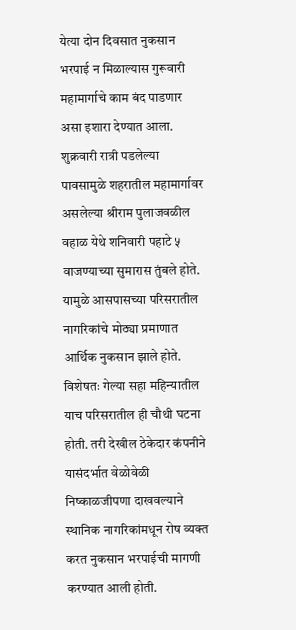येत्या दोन दिवसात नुकसान भरपाई न मिळाल्यास गुरूवारी महामार्गाचे काम बंद पाडणार असा इशारा देण्यात आला.
शुक्रवारी रात्री पडलेल्या पावसामुळे शहरातील महामार्गावर असलेल्या श्रीराम पुलाजवळील वहाळ येथे शनिवारी पहाटे ५ वाजण्याच्या सुमारास तुंबले होते. यामुळे आसपासच्या परिसरातील नागरिकांचे मोठ्या प्रमाणात आर्थिक नुकसान झाले होते. विशेषतः गेल्या सहा महिन्यातील याच परिसरातील ही चौथी घटना होती. तरी देखील ठेकेदार कंपनीने यासंदर्भात वेळोवेळी निष्काळजीपणा दाखवल्याने स्थानिक नागरिकांमधून रोष व्यक्त करत नुकसान भरपाईची मागणी करण्यात आली होती.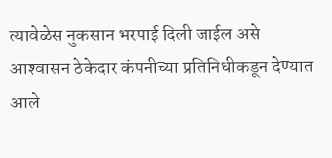त्यावेळेस नुकसान भरपाई दिली जाईल असे आश्‍वासन ठेकेदार कंपनीच्या प्रतिनिधीकडून देण्यात आले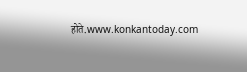होते.www.konkantoday.com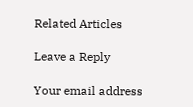Related Articles

Leave a Reply

Your email address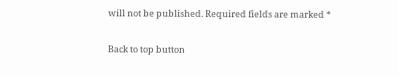will not be published. Required fields are marked *

Back to top button